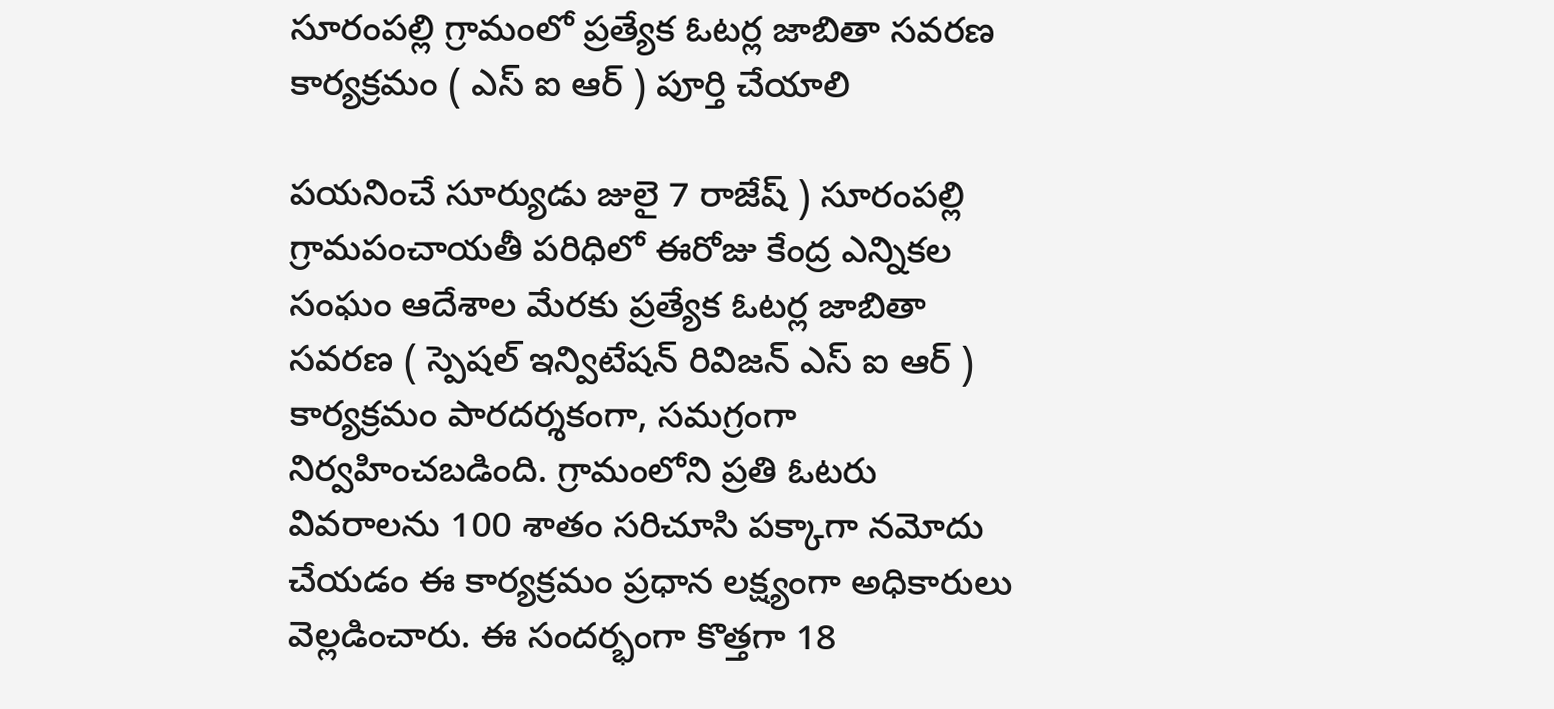సూరంపల్లి గ్రామంలో ప్రత్యేక ఓటర్ల జాబితా సవరణ కార్యక్రమం ( ఎస్ ఐ ఆర్ ) పూర్తి చేయాలి

పయనించే సూర్యుడు జులై 7 రాజేష్ ) సూరంపల్లి గ్రామపంచాయతీ పరిధిలో ఈరోజు కేంద్ర ఎన్నికల సంఘం ఆదేశాల మేరకు ప్రత్యేక ఓటర్ల జాబితా సవరణ ( స్పెషల్ ఇన్విటేషన్ రివిజన్ ఎస్ ఐ ఆర్ ) కార్యక్రమం పారదర్శకంగా, సమగ్రంగా నిర్వహించబడింది. గ్రామంలోని ప్రతి ఓటరు వివరాలను 100 శాతం సరిచూసి పక్కాగా నమోదు చేయడం ఈ కార్యక్రమం ప్రధాన లక్ష్యంగా అధికారులు వెల్లడించారు. ఈ సందర్భంగా కొత్తగా 18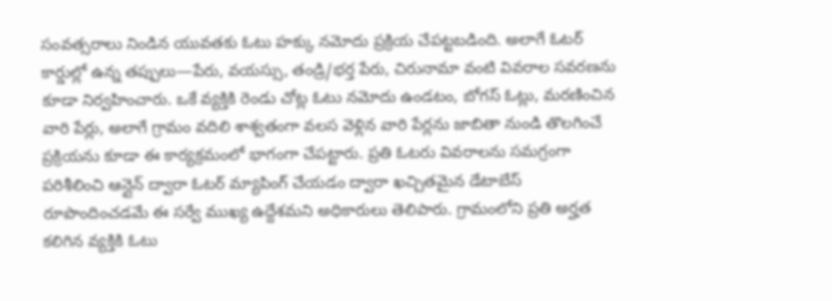సంవత్సరాలు నిండిన యువతకు ఓటు హక్కు నమోదు ప్రక్రియ చేపట్టబడింది. అలాగే ఓటర్ కార్డుల్లో ఉన్న తప్పులు—పేరు, వయస్సు, తండ్రి/భర్త పేరు, చిరునామా వంటి వివరాల సవరణను కూడా నిర్వహించారు. ఒకే వ్యక్తికి రెండు చోట్ల ఓటు నమోదు ఉండటం, బోగస్ ఓట్లు, మరణించిన వారి పేర్లు, అలాగే గ్రామం వదిలి శాశ్వతంగా వలస వెళ్లిన వారి పేర్లను జాబితా నుండి తొలగించే ప్రక్రియను కూడా ఈ కార్యక్రమంలో భాగంగా చేపట్టారు. ప్రతి ఓటరు వివరాలను సమగ్రంగా పరిశీలించి ఆన్లైన్ ద్వారా ఓటర్ మ్యాపింగ్ చేయడం ద్వారా ఖచ్చితమైన డేటాబేస్ రూపొందించడమే ఈ సర్వే ముఖ్య ఉద్దేశమని అధికారులు తెలిపారు. గ్రామంలోని ప్రతి అర్హత కలిగిన వ్యక్తికి ఓటు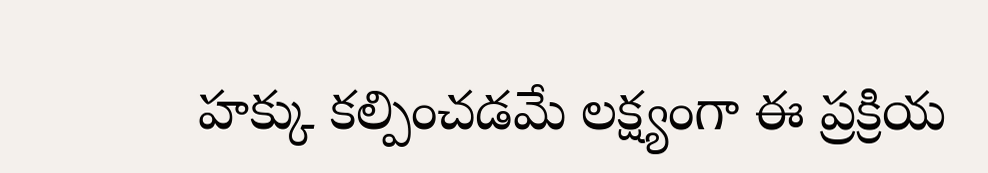హక్కు కల్పించడమే లక్ష్యంగా ఈ ప్రక్రియ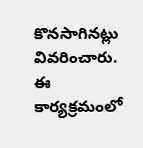కొనసాగినట్లు వివరించారు. ఈ కార్యక్రమంలో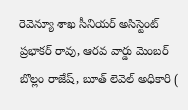రెవెన్యూ శాఖ సీనియర్ అసిస్టెంట్ ప్రభాకర్ రావు, ఆరవ వార్డు మెంబర్ బొల్లం రాజేష్, బూత్ లెవెల్ అధికారి (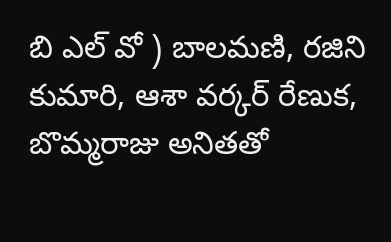బి ఎల్ వో ) బాలమణి, రజిని కుమారి, ఆశా వర్కర్ రేణుక, బొమ్మరాజు అనితతో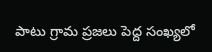పాటు గ్రామ ప్రజలు పెద్ద సంఖ్యలో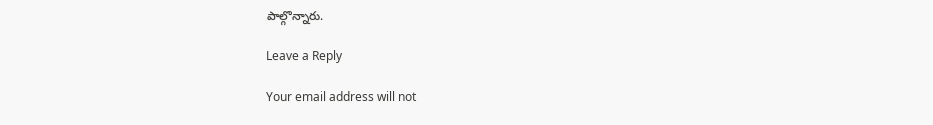పాల్గొన్నారు.

Leave a Reply

Your email address will not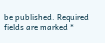be published. Required fields are marked *